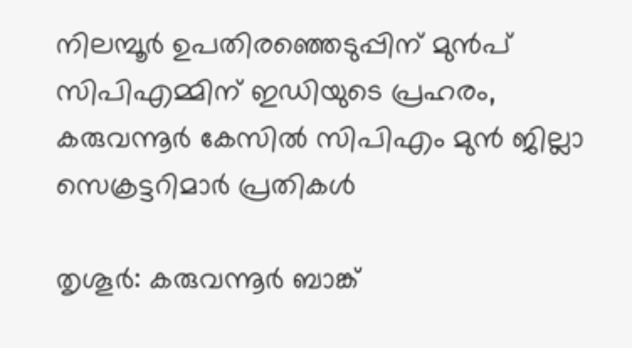നിലമ്പൂർ ഉപതിരഞ്ഞെടുപ്പിന് മുൻപ് സിപിഎമ്മിന് ഇഡിയുടെ പ്രഹരം, കരുവന്നൂർ കേസിൽ സിപിഎം മുൻ ജില്ലാ സെക്രട്ടറിമാർ പ്രതികൾ

തൃശൂർ: കരുവന്നൂർ ബാങ്ക്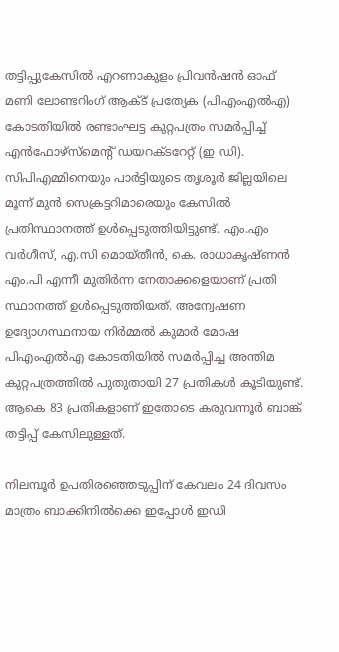തട്ടിപ്പുകേസിൽ എറണാകുളം പ്രിവൻഷൻ ഓഫ് മണി ലോണ്ടറിംഗ് ആക്‌ട് പ്രത്യേക (പിഎംഎൽഎ) കോടതിയിൽ രണ്ടാംഘട്ട കുറ്റപത്രം സമർപ്പിച്ച് എൻഫോഴ്‌സ്‌മെന്റ് ഡയറക്‌ടറേറ്റ് (ഇ ഡി). സിപിഎമ്മിനെയും പാർട്ടിയുടെ തൃശൂർ ജില്ലയിലെ മൂന്ന് മുൻ സെക്രട്ടറിമാരെയും കേസിൽ പ്രതിസ്ഥാനത്ത് ഉൾപ്പെടുത്തിയിട്ടുണ്ട്. എം.എം വർഗീസ്, എ.സി മൊയ്‌തീൻ, കെ. രാധാകൃഷ്‌ണൻ എം.പി എന്നീ മുതിർന്ന നേതാക്കളെയാണ് പ്രതി സ്ഥാനത്ത് ഉൾപ്പെടുത്തിയത്. അന്വേഷണ ഉദ്യോഗസ്ഥനായ നിർമ്മൽ കുമാർ മോഷ പിഎംഎൽഎ കോടതിയിൽ സമർപ്പിച്ച അന്തിമ കുറ്റപത്രത്തിൽ പുതുതായി 27 പ്രതികൾ കൂടിയുണ്ട്. ആകെ 83 പ്രതികളാണ് ഇതോടെ കരുവന്നൂർ ബാങ്ക് തട്ടിപ്പ് കേസിലുള്ളത്.

നിലമ്പൂർ ഉപതിരഞ്ഞെടുപ്പിന് കേവലം 24 ദിവസം മാത്രം ബാക്കിനിൽക്കെ ഇപ്പോൾ ഇഡി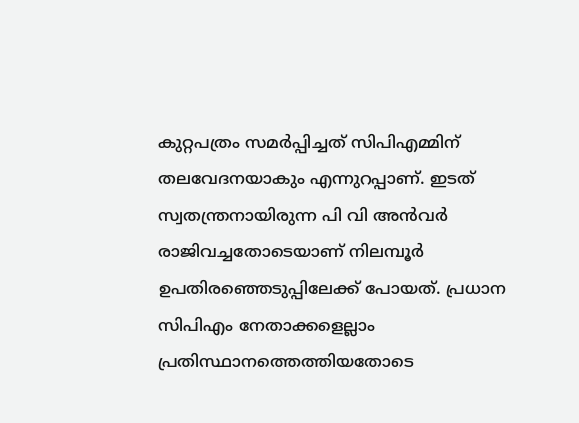കുറ്റപത്രം സമർപ്പിച്ചത് സിപിഎമ്മിന് തലവേദനയാകും എന്നുറപ്പാണ്. ഇടത് സ്വതന്ത്രനായിരുന്ന പി വി അൻവർ രാജിവച്ചതോടെയാണ് നിലമ്പൂർ ഉപതിരഞ്ഞെടുപ്പിലേക്ക് പോയത്. പ്രധാന സിപിഎം നേതാക്കളെല്ലാം പ്രതിസ്ഥാനത്തെത്തിയതോടെ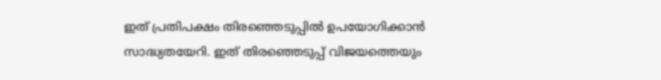ഇത് പ്രതിപക്ഷം തിരഞ്ഞെടുപ്പിൽ ഉപയോഗിക്കാൻ സാദ്ധ്യതയേറി. ഇത് തിരഞ്ഞെടുപ്പ് വിജയത്തെയും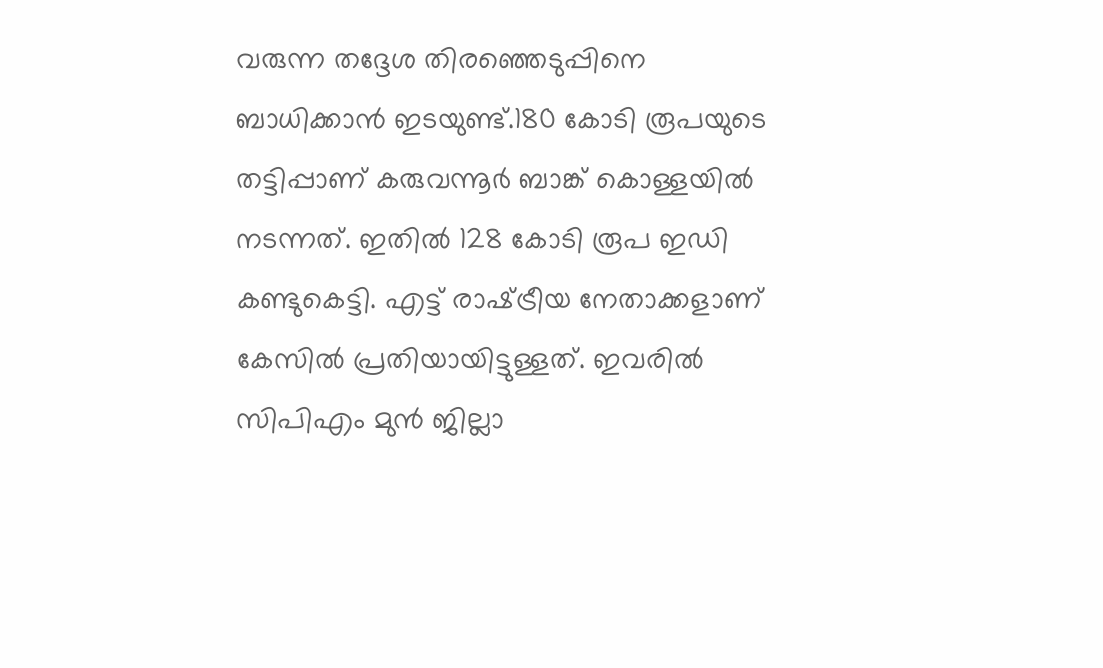വരുന്ന തദ്ദേശ തിരഞ്ഞെടുപ്പിനെ ബാധിക്കാൻ ഇടയുണ്ട്.180 കോടി രൂപയുടെ തട്ടിപ്പാണ് കരുവന്നൂർ ബാങ്ക് കൊള്ളയിൽ നടന്നത്. ഇതിൽ 128 കോടി രൂപ ഇഡി കണ്ടുകെട്ടി. എട്ട് രാഷ്‌ട്രീയ നേതാക്കളാണ് കേസിൽ പ്രതിയായിട്ടുള്ളത്. ഇവരിൽ സിപിഎം മുൻ ജില്ലാ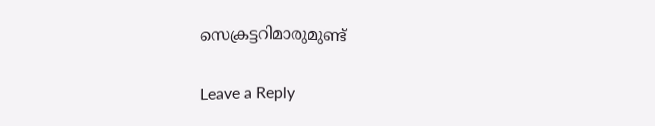സെക്രട്ടറിമാരുമുണ്ട്

Leave a Reply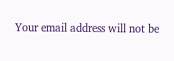Your email address will not be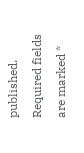published. Required fields are marked *